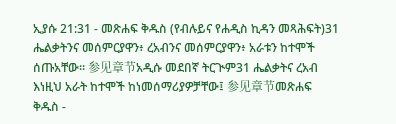ኢያሱ 21:31 - መጽሐፍ ቅዱስ (የብሉይና የሐዲስ ኪዳን መጻሕፍት)31 ሔልቃትንና መሰምርያዋን፥ ረአብንና መሰምርያዋን፥ አራቱን ከተሞች ሰጡአቸው። 参见章节አዲሱ መደበኛ ትርጒም31 ሔልቃትና ረአብ እነዚህ አራት ከተሞች ከነመሰማሪያዎቻቸው፤ 参见章节መጽሐፍ ቅዱስ -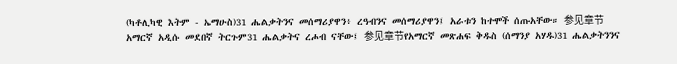(ካቶሊካዊ እትም - ኤማሁስ)31 ሔልቃትንና መሰማሪያዋን፥ ረዓብንና መሰማሪያዋን፤ አራቱን ከተሞች ሰጡአቸው። 参见章节አማርኛ አዲሱ መደበኛ ትርጉም31 ሔልቃትና ረሖብ ናቸው፤ 参见章节የአማርኛ መጽሐፍ ቅዱስ (ሰማንያ አሃዱ)31 ሔልቃትንንና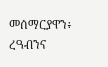መሰማርያዋን፥ ረዓብንና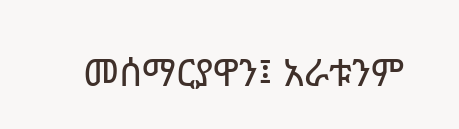መሰማርያዋን፤ አራቱንም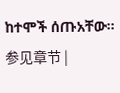ከተሞች ሰጡአቸው። 参见章节 |